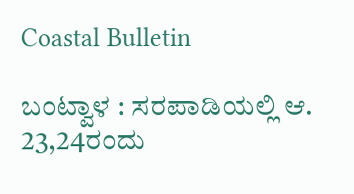Coastal Bulletin

ಬಂಟ್ವಾಳ : ಸರಪಾಡಿಯಲ್ಲಿ ಆ. 23,24ರಂದು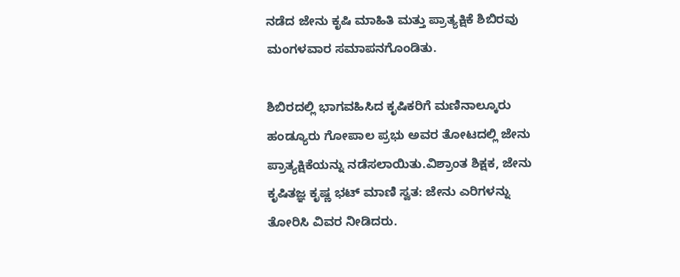ನಡೆದ ಜೇನು ಕೃಷಿ ಮಾಹಿತಿ ಮತ್ತು ಪ್ರಾತ್ಯಕ್ಷಿಕೆ ಶಿಬಿರವು ಮಂಗಳವಾರ ಸಮಾಪನಗೊಂಡಿತು.

ಶಿಬಿರದಲ್ಲಿ ಭಾಗವಹಿಸಿದ ಕೃಷಿಕರಿಗೆ ಮಣಿನಾಲ್ಕೂರು ಹಂಡ್ಯೂರು ಗೋಪಾಲ ಪ್ರಭು ಅವರ ತೋಟದಲ್ಲಿ ಜೇನು ಪ್ರಾತ್ಯಕ್ಷಿಕೆಯನ್ನು ನಡೆಸಲಾಯಿತು.ವಿಶ್ರಾಂತ ಶಿಕ್ಷಕ, ಜೇನು ಕೃಷಿತಜ್ಞ ಕೃಷ್ಣ ಭಟ್ ಮಾಣಿ ಸ್ವತ: ಜೇನು ಎರಿಗಳನ್ನು ತೋರಿಸಿ ವಿವರ ನೀಡಿದರು.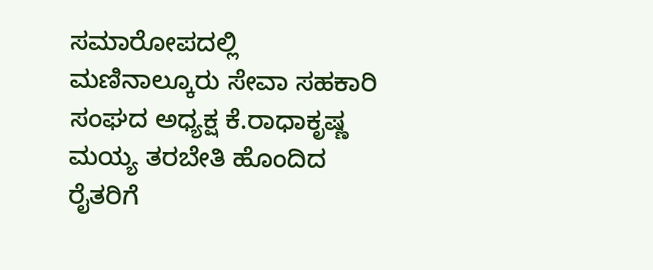ಸಮಾರೋಪದಲ್ಲಿ ಮಣಿನಾಲ್ಕೂರು ಸೇವಾ ಸಹಕಾರಿ ಸಂಘದ ಅಧ್ಯಕ್ಷ ಕೆ.ರಾಧಾಕೃಷ್ಣ ಮಯ್ಯ ತರಬೇತಿ ಹೊಂದಿದ ರೈತರಿಗೆ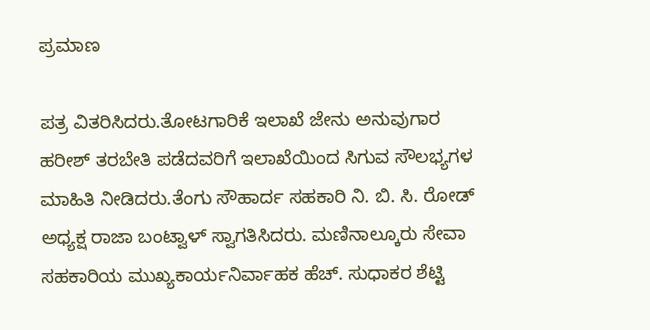ಪ್ರಮಾಣ

ಪತ್ರ ವಿತರಿಸಿದರು.ತೋಟಗಾರಿಕೆ ಇಲಾಖೆ ಜೇನು ಅನುವುಗಾರ ಹರೀಶ್ ತರಬೇತಿ ಪಡೆದವರಿಗೆ ಇಲಾಖೆಯಿಂದ ಸಿಗುವ ಸೌಲಭ್ಯಗಳ ಮಾಹಿತಿ ನೀಡಿದರು.ತೆಂಗು ಸೌಹಾರ್ದ ಸಹಕಾರಿ ನಿ. ಬಿ. ಸಿ. ರೋಡ್ ಅಧ್ಯಕ್ಷ ರಾಜಾ ಬಂಟ್ವಾಳ್ ಸ್ವಾಗತಿಸಿದರು. ಮಣಿನಾಲ್ಕೂರು ಸೇವಾ ಸಹಕಾರಿಯ ಮುಖ್ಯಕಾರ್ಯನಿರ್ವಾಹಕ ಹೆಚ್. ಸುಧಾಕರ ಶೆಟ್ಟಿ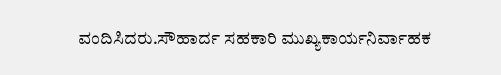ವಂದಿಸಿದರು.ಸೌಹಾರ್ದ ಸಹಕಾರಿ ಮುಖ್ಯಕಾರ್ಯನಿರ್ವಾಹಕ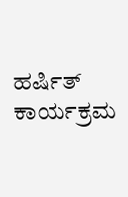ಹರ್ಷಿತ್ ಕಾರ್ಯಕ್ರಮ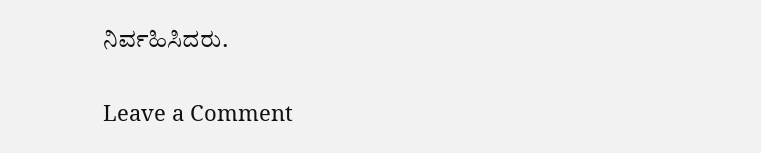ನಿರ್ವಹಿಸಿದರು.

Leave a Comment